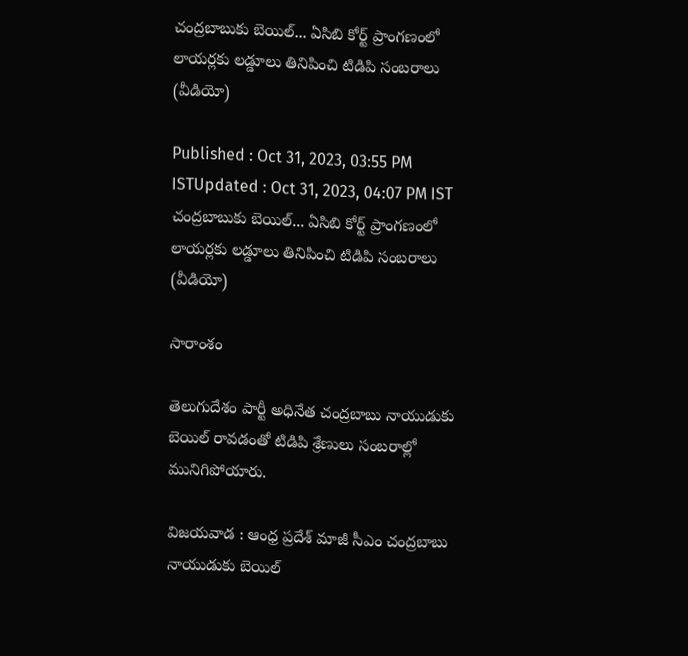చంద్రబాబుకు బెయిల్... ఏసిబి కోర్ట్ ప్రాంగణంలో లాయర్లకు లడ్డూలు తినిపించి టిడిపి సంబరాలు (వీడియో)

Published : Oct 31, 2023, 03:55 PM ISTUpdated : Oct 31, 2023, 04:07 PM IST
చంద్రబాబుకు బెయిల్... ఏసిబి కోర్ట్ ప్రాంగణంలో లాయర్లకు లడ్డూలు తినిపించి టిడిపి సంబరాలు (వీడియో)

సారాంశం

తెలుగుదేశం పార్టీ అధినేత చంద్రబాబు నాయుడుకు బెయిల్ రావడంతో టిడిపి శ్రేణులు సంబరాల్లో మునిగిపోయారు.

విజయవాడ : ఆంధ్ర ప్రదేశ్ మాజీ సీఎం చంద్రబాబు నాయుడుకు బెయిల్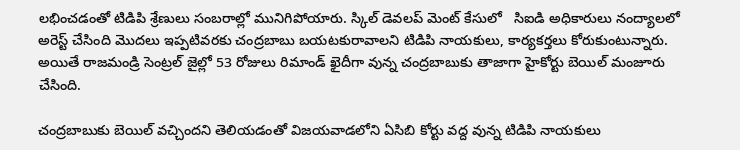లభించడంతో టిడిపి శ్రేణులు సంబరాల్లో మునిగిపోయారు. స్కిల్ డెవలప్ మెంట్ కేసులో   సిఐడి అధికారులు నంద్యాలలో అరెస్ట్ చేసింది మొదలు ఇప్పటివరకు చంద్రబాబు బయటకురావాలని టిడిపి నాయకులు, కార్యకర్తలు కోరుకుంటున్నారు. అయితే రాజమండ్రి సెంట్రల్ జైల్లో 53 రోజులు రిమాండ్ ఖైదీగా వున్న చంద్రబాబుకు తాజాగా హైకోర్టు బెయిల్ మంజూరు చేసింది.

చంద్రబాబుకు బెయిల్ వచ్చిందని తెలియడంతో విజయవాడలోని ఏసిబి కోర్టు వద్ద వున్న టిడిపి నాయకులు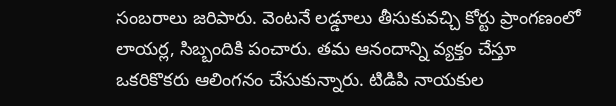సంబరాలు జరిపారు. వెంటనే లడ్డూలు తీసుకువచ్చి కోర్టు ప్రాంగణంలో లాయర్ల, సిబ్బందికి పంచారు. తమ ఆనందాన్ని వ్యక్తం చేస్తూ ఒకరికొకరు ఆలింగనం చేసుకున్నారు. టిడిపి నాయకుల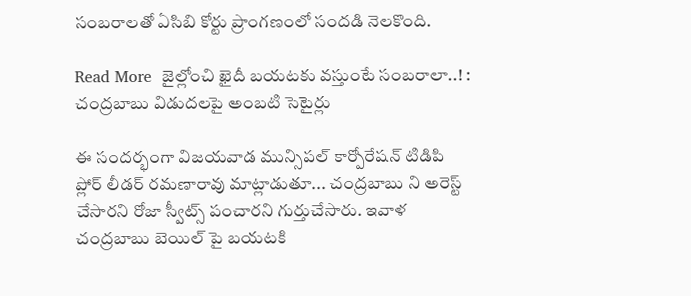సంబరాలతో ఏసిబి కోర్టు ప్రాంగణంలో సందడి నెలకొంది.

Read More  జైల్లోంచి ఖైదీ బయటకు వస్తుంటే సంబరాలా..! : చంద్రబాబు విడుదలపై అంబటి సెటైర్లు

ఈ సందర్భంగా విజయవాడ మున్సిపల్ కార్పోరేషన్ టిడిపి ప్లోర్ లీడర్ రమణారావు మాట్లాడుతూ... చంద్రబాబు ని అరెస్ట్ చేసారని రోజా స్వీట్స్ పంచారని గుర్తుచేసారు. ఇవాళ  చంద్రబాబు బెయిల్ పై బయటకి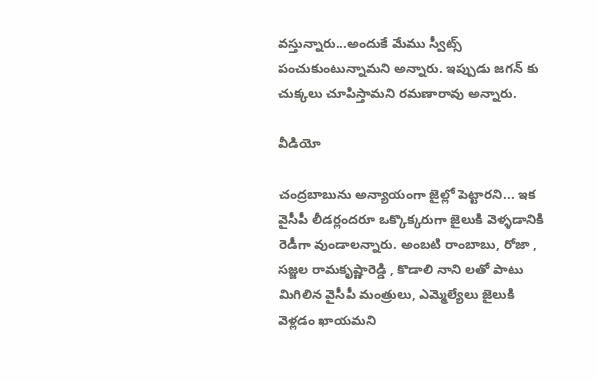వస్తున్నారు...అందుకే మేము స్వీట్స్ పంచుకుంటున్నామని అన్నారు. ఇప్పుడు జగన్ కు చుక్కలు చూపిస్తామని రమణారావు అన్నారు.

వీడియో

చంద్రబాబును అన్యాయంగా జైల్లో పెట్టారని... ఇక వైసీపీ లీడర్లందరూ ఒక్కొక్కరుగా జైలుకి వెళ్ళడానికి రెడీగా వుండాలన్నారు. అంబటి రాంబాబు, రోజా , సజ్జల రామకృష్ణారెడ్డి , కొడాలి నాని లతో పాటు మిగిలిన వైసీపీ మంత్రులు, ఎమ్మెల్యేలు జైలుకి వెళ్లడం ఖాయమని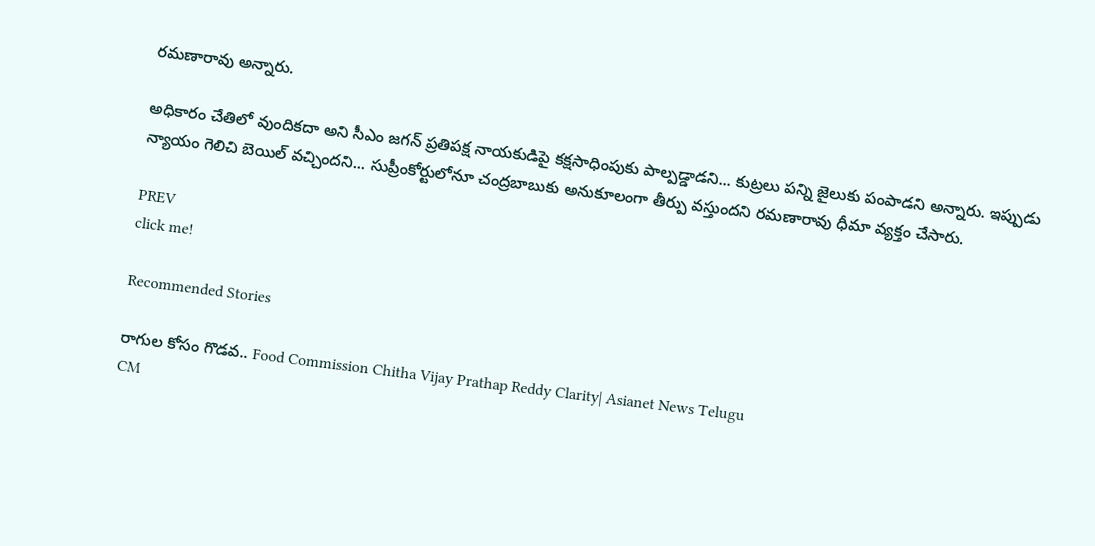రమణారావు అన్నారు.

అధికారం చేతిలో వుందికదా అని సీఎం జగన్ ప్రతిపక్ష నాయకుడిపై కక్షసాధింపుకు పాల్పడ్డాడని... కుట్రలు పన్ని జైలుకు పంపాడని అన్నారు. ఇప్పుడు న్యాయం గెలిచి బెయిల్ వచ్చిందని... సుప్రీంకోర్టులోనూ చంద్రబాబుకు అనుకూలంగా తీర్పు వస్తుందని రమణారావు ధీమా వ్యక్తం చేసారు.

PREV
click me!

Recommended Stories

రాగుల కోసం గొడవ.. Food Commission Chitha Vijay Prathap Reddy Clarity| Asianet News Telugu
CM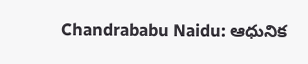Chandrababu Naidu: ఆధునిక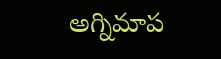అగ్నిమాప‌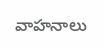వాహనాలు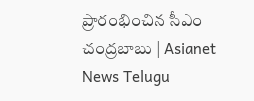ప్రారంభించిన సీఎం చంద్రబాబు | Asianet News Telugu